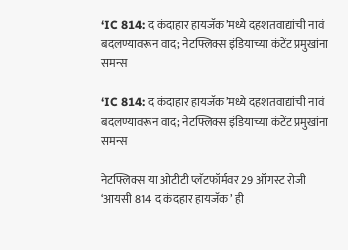‘IC 814: द कंदाहार हायजॅक’मध्ये दहशतवाद्यांची नावं बदलण्यावरून वाद; नेटफ्लिक्स इंडियाच्या कंटेंट प्रमुखांना समन्स

‘IC 814: द कंदाहार हायजॅक’मध्ये दहशतवाद्यांची नावं बदलण्यावरून वाद; नेटफ्लिक्स इंडियाच्या कंटेंट प्रमुखांना समन्स

नेटफ्लिक्स या ओटीटी प्लॅटफॉर्मवर 29 ऑगस्ट रोजी ‘आयसी 814 द कंदहार हायजॅक’ ही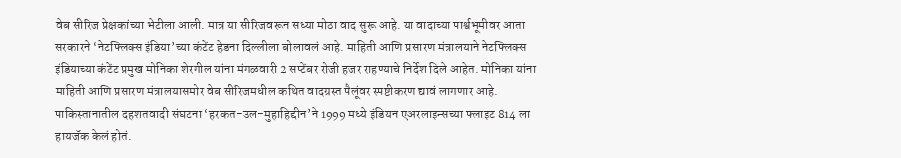वेब सीरिज प्रेक्षकांच्या भेटीला आली. मात्र या सीरिजवरून सध्या मोठा वाद सुरू आहे. या वादाच्या पार्श्वभूमीवर आता सरकारने ‘नेटफ्लिक्स इंडिया’च्या कंटेंट हेडना दिल्लीला बोलावलं आहे. माहिती आणि प्रसारण मंत्रालयाने नेटफ्लिक्स इंडियाच्या कंटेंट प्रमुख मोनिका शेरगील यांना मंगळवारी 2 सप्टेंबर रोजी हजर राहण्याचे निर्देश दिले आहेत. मोनिका यांना माहिती आणि प्रसारण मंत्रालयासमोर वेब सीरिजमधील कथित वादग्रस्त पैलूंवर स्पष्टीकरण द्यावं लागणार आहे. पाकिस्तानातील दहशतवादी संघटना ‘हरकत-उल-मुहाहिद्दीन’ने 1999 मध्ये इंडियन एअरलाइन्सच्या फ्लाइट 814 ला हायजॅक केलं होतं.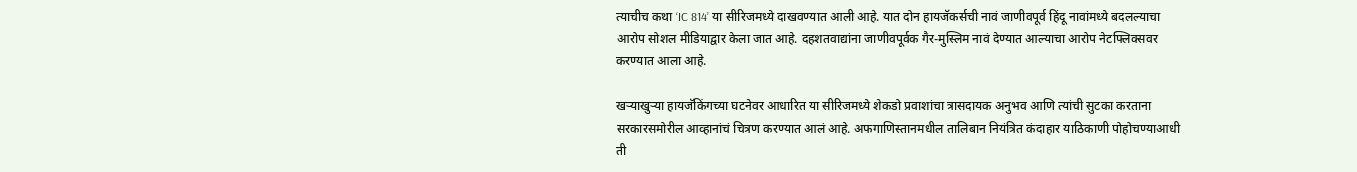त्याचीच कथा ‘IC 814’ या सीरिजमध्ये दाखवण्यात आली आहे. यात दोन हायजॅकर्सची नावं जाणीवपूर्व हिंदू नावांमध्ये बदलल्याचा आरोप सोशल मीडियाद्वार केला जात आहे. दहशतवाद्यांना जाणीवपूर्वक गैर-मुस्लिम नावं देण्यात आल्याचा आरोप नेटफ्लिक्सवर करण्यात आला आहे.

खऱ्याखुऱ्या हायजॅकिंगच्या घटनेवर आधारित या सीरिजमध्ये शेकडो प्रवाशांचा त्रासदायक अनुभव आणि त्यांची सुटका करताना सरकारसमोरील आव्हानांचं चित्रण करण्यात आलं आहे. अफगाणिस्तानमधील तालिबान नियंत्रित कंदाहार याठिकाणी पोहोचण्याआधी ती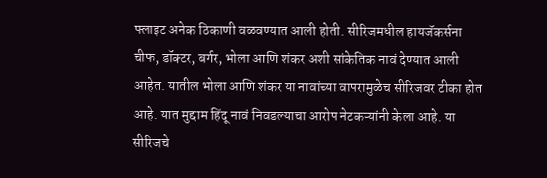फ्लाइट अनेक ठिकाणी वळवण्यात आली होती. सीरिजमधील हायजॅकर्सना चीफ, डॉक्टर, बर्गर, भोला आणि शंकर अशी सांकेतिक नावं देण्यात आली आहेत. यातील भोला आणि शंकर या नावांच्या वापरामुळेच सीरिजवर टीका होत आहे. यात मुद्दाम हिंदू नावं निवडल्याचा आरोप नेटकऱ्यांनी केला आहे. या सीरिजचे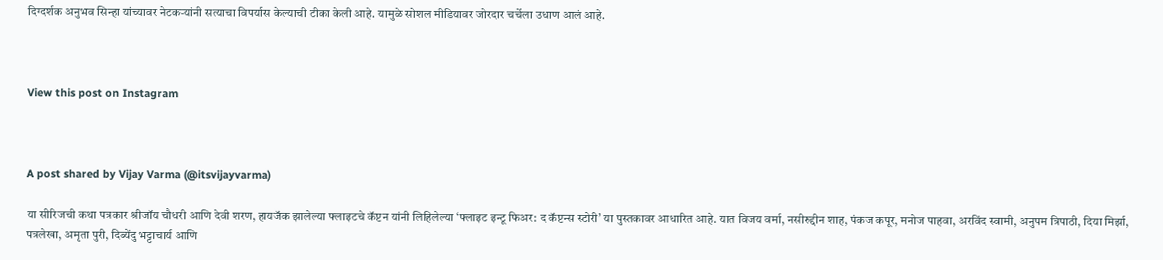दिग्दर्शक अनुभव सिन्हा यांच्यावर नेटकऱ्यांनी सत्याचा विपर्यास केल्याची टीका केली आहे. यामुळे सोशल मीडियावर जोरदार चर्चेला उधाण आलं आहे.



View this post on Instagram



A post shared by Vijay Varma (@itsvijayvarma)

या सीरिजची कथा पत्रकार श्रीजॉय चौधरी आणि देवी शरण, हायजॅक झालेल्या फ्लाइटचे कॅप्टन यांनी लिहिलेल्या ‘फ्लाइट इन्टू फिअर: द कॅप्टन्स स्टोरी’ या पुस्तकावर आधारित आहे. यात विजय वर्मा, नसीरुद्दीन शाह, पंकज कपूर, मनोज पाहवा, अरविंद स्वामी, अनुपम त्रिपाठी, दिया मिर्झा, पत्रलेखा, अमृता पुरी, दिब्येंदु भट्टाचार्य आणि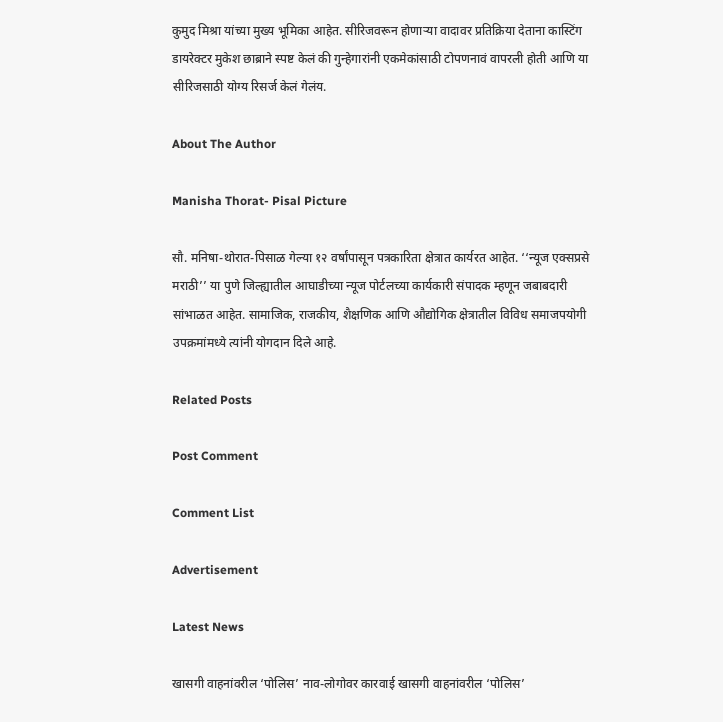कुमुद मिश्रा यांच्या मुख्य भूमिका आहेत. सीरिजवरून होणाऱ्या वादावर प्रतिक्रिया देताना कास्टिंग डायरेक्टर मुकेश छाब्राने स्पष्ट केलं की गुन्हेगारांनी एकमेकांसाठी टोपणनावं वापरली होती आणि या सीरिजसाठी योग्य रिसर्ज केलं गेलंय.

About The Author

Manisha Thorat- Pisal Picture

सौ. मनिषा-थोरात-पिसाळ गेल्या १२ वर्षांपासून पत्रकारिता क्षेत्रात कार्यरत आहेत. ‘‘न्यूज एक्सप्रसे मराठी’’ या पुणे जिल्ह्यातील आघाडीच्या न्यूज पोर्टलच्या कार्यकारी संपादक म्हणून जबाबदारी सांभाळत आहेत. सामाजिक, राजकीय, शैक्षणिक आणि औद्योगिक क्षेत्रातील विविध समाजपयोगी उपक्रमांमध्ये त्यांनी योगदान दिले आहे.

Related Posts

Post Comment

Comment List

Advertisement

Latest News

खासगी वाहनांवरील ‘पोलिस’ नाव-लोगोवर कारवाई खासगी वाहनांवरील ‘पोलिस’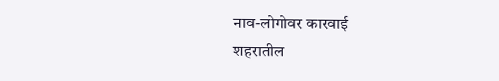नाव-लोगोवर कारवाई
शहरातील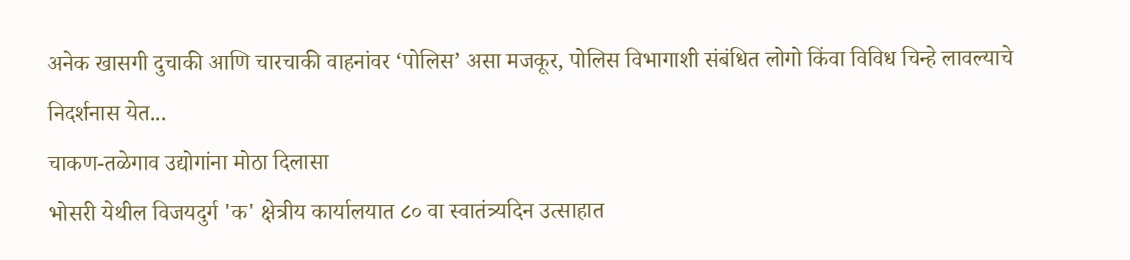अनेक खासगी दुचाकी आणि चारचाकी वाहनांवर ‘पोलिस’ असा मजकूर, पोलिस विभागाशी संबंधित लोगो किंवा विविध चिन्हे लावल्याचे निदर्शनास येत...
चाकण-तळेगाव उद्योगांना मोठा दिलासा
भोसरी येथील विजयदुर्ग 'क' क्षेत्रीय कार्यालयात ८० वा स्वातंत्र्यदिन उत्साहात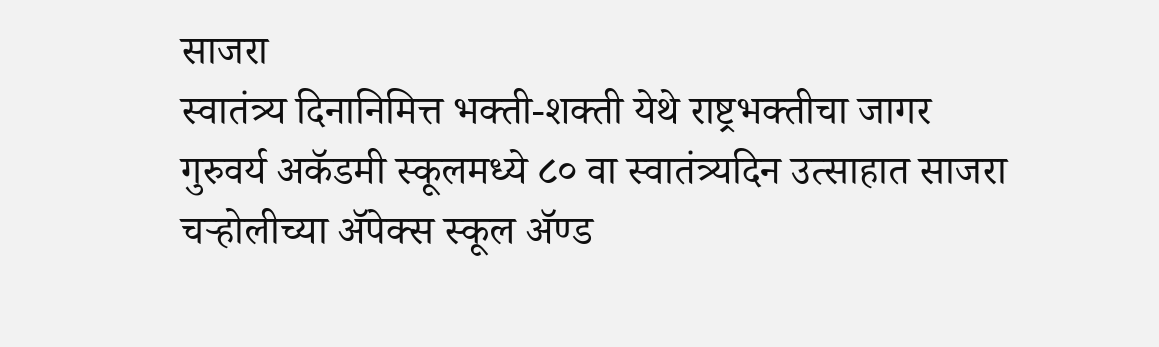साजरा
स्वातंत्र्य दिनानिमित्त भक्ती-शक्ती येथे राष्ट्रभक्तीचा जागर
गुरुवर्य अकॅडमी स्कूलमध्ये ८० वा स्वातंत्र्यदिन उत्साहात साजरा
चऱ्होलीच्या अ‍ॅपेक्स स्कूल अ‍ॅण्ड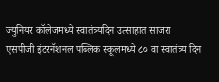ज्युनियर कॉलेजमध्ये स्वातंत्र्यदिन उत्साहात साजरा
एसपीजी इंटरनॅशनल पब्लिक स्कूलमध्ये ८० वा स्वातंत्र्य दिन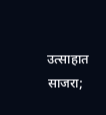उत्साहात साजरा;